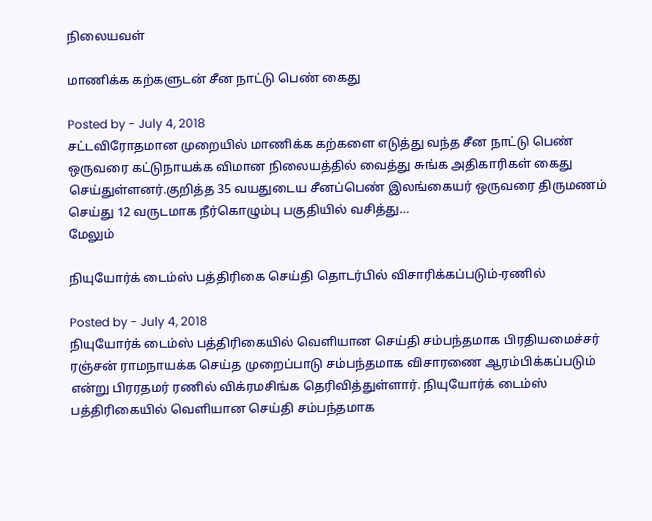நிலையவள்

மாணிக்க கற்களுடன் சீன நாட்டு பெண் கைது

Posted by - July 4, 2018
சட்டவிரோதமான முறையில் மாணிக்க கற்களை எடுத்து வந்த சீன நாட்டு பெண் ஒருவரை கட்டுநாயக்க விமான நிலையத்தில் வைத்து சுங்க அதிகாரிகள் கைது செய்துள்ளனர்.குறித்த 35 வயதுடைய சீனப்பெண் இலங்கையர் ஒருவரை திருமணம் செய்து 12 வருடமாக நீர்கொழும்பு பகுதியில் வசித்து…
மேலும்

நியுயோர்க் டைம்ஸ் பத்திரிகை செய்தி தொடர்பில் விசாரிக்கப்படும்-ரணில்

Posted by - July 4, 2018
நியுயோர்க் டைம்ஸ் பத்திரிகையில் வௌியான செய்தி சம்பந்தமாக பிரதியமைச்சர் ரஞ்சன் ராமநாயக்க செய்த முறைப்பாடு சம்பந்தமாக விசாரணை ஆரம்பிக்கப்படும் என்று பிரரதமர் ரணில் விக்ரமசிங்க தெரிவித்துள்ளார். நியுயோர்க் டைம்ஸ் பத்திரிகையில் வௌியான செய்தி சம்பந்தமாக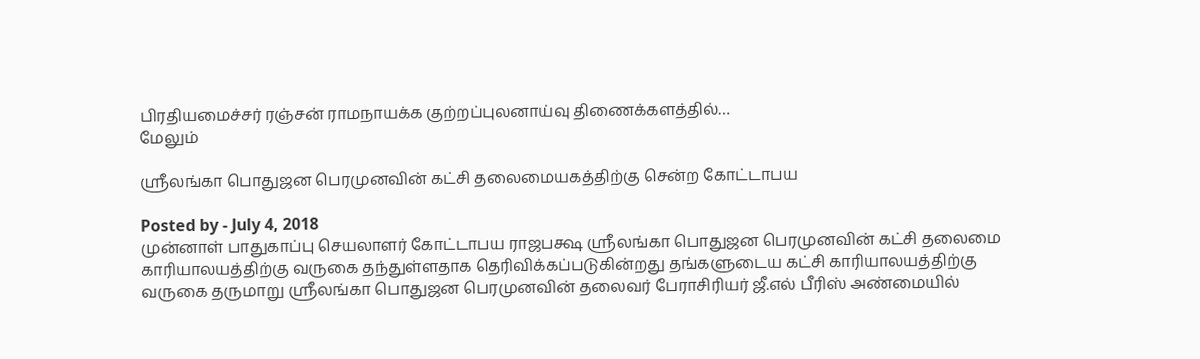பிரதியமைச்சர் ரஞ்சன் ராமநாயக்க குற்றப்புலனாய்வு திணைக்களத்தில்…
மேலும்

ஸ்ரீலங்கா பொதுஜன பெரமுனவின் கட்சி தலைமையகத்திற்கு சென்ற கோட்டாபய

Posted by - July 4, 2018
முன்னாள் பாதுகாப்பு செயலாளர் கோட்டாபய ராஜபக்ஷ ஸ்ரீலங்கா பொதுஜன பெரமுனவின் கட்சி தலைமை காரியாலயத்திற்கு வருகை தந்துள்ளதாக தெரிவிக்கப்படுகின்றது தங்களுடைய கட்சி காரியாலயத்திற்கு வருகை தருமாறு ஸ்ரீலங்கா பொதுஜன பெரமுனவின் தலைவர் பேராசிரியர் ஜீ.எல் பீரிஸ் அண்மையில்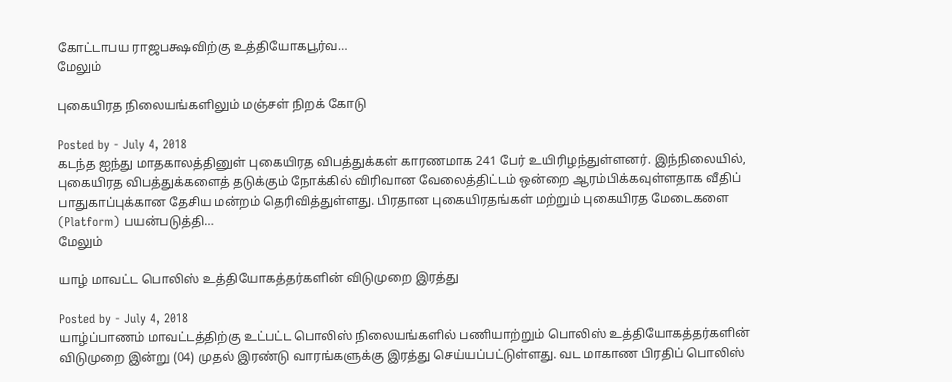கோட்டாபய ராஜபக்ஷவிற்கு உத்தியோகபூர்வ…
மேலும்

புகையிரத நிலையங்களிலும் மஞ்சள் நிறக் கோடு

Posted by - July 4, 2018
கடந்த ஐந்து மாதகாலத்தினுள் புகையிரத விபத்துக்கள் காரணமாக 241 பேர் உயிரிழந்துள்ளனர். இந்நிலையில், புகையிரத விபத்துக்களைத் தடுக்கும் நோக்கில் விரிவான வேலைத்திட்டம் ஒன்றை ஆரம்பிக்கவுள்ளதாக வீதிப் பாதுகாப்புக்கான தேசிய மன்றம் தெரிவித்துள்ளது. பிரதான புகையிரதங்கள் மற்றும் புகையிரத மேடைகளை (Platform) பயன்படுத்தி…
மேலும்

யாழ் மாவட்ட பொலிஸ் உத்தியோகத்தர்களின் விடுமுறை இரத்து

Posted by - July 4, 2018
யாழ்ப்பாணம் மாவட்டத்திற்கு உட்பட்ட பொலிஸ் நிலையங்களில் பணியாற்றும் பொலிஸ் உத்தியோகத்தர்களின் விடுமுறை இன்று (04) முதல் இரண்டு வாரங்களுக்கு இரத்து செய்யப்பட்டுள்ளது. வட மாகாண பிரதிப் பொலிஸ்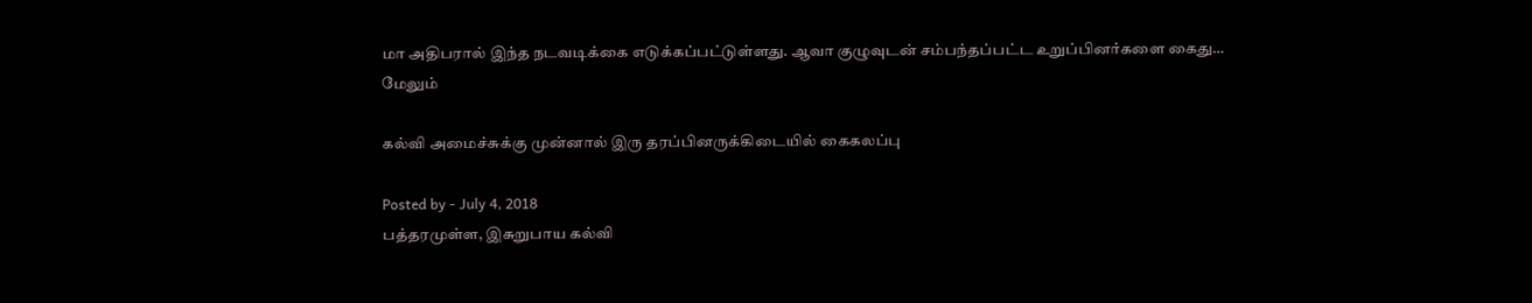மா அதிபரால் இந்த நடவடிக்கை எடுக்கப்பட்டுள்ளது. ஆவா குழுவுடன் சம்பந்தப்பட்ட உறுப்பினர்களை கைது…
மேலும்

கல்வி அமைச்சுக்கு முன்னால் இரு தரப்பினருக்கிடையில் கைகலப்பு

Posted by - July 4, 2018
பத்தரமுள்ள, இசுறுபாய கல்வி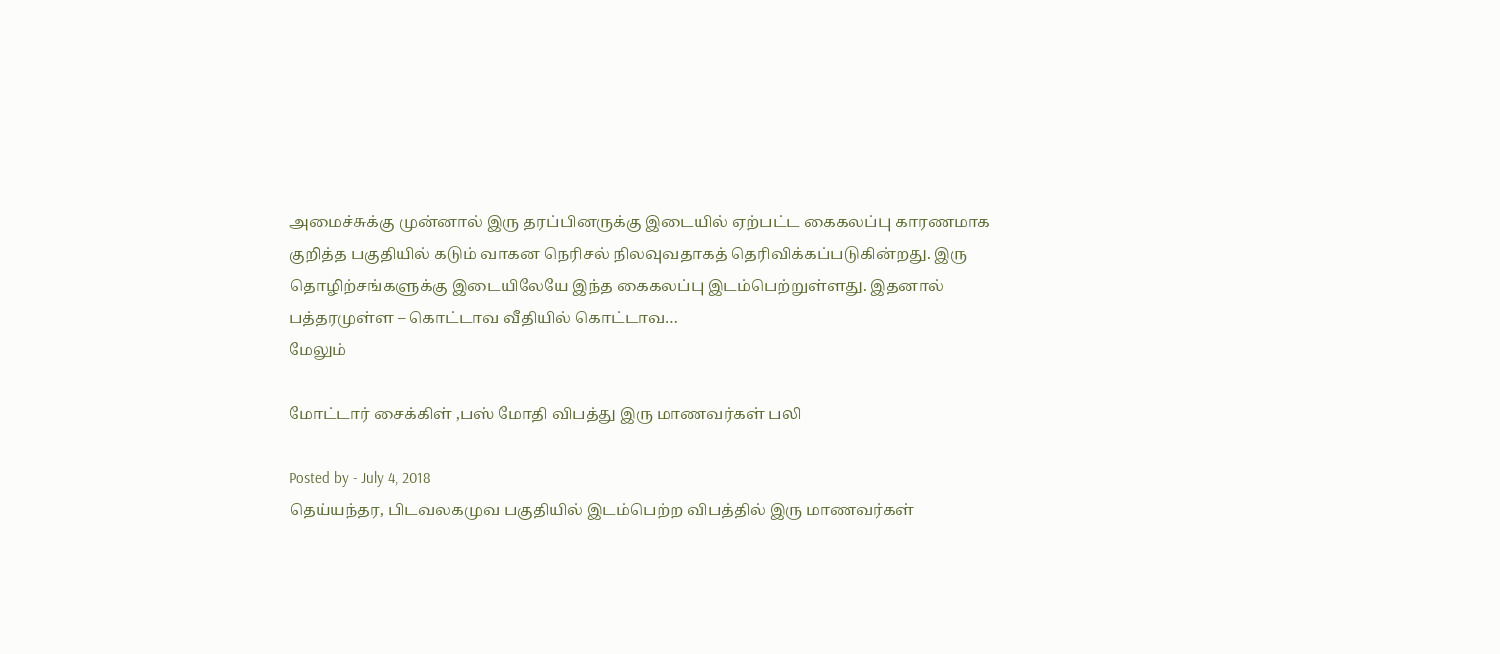அமைச்சுக்கு முன்னால் இரு தரப்பினருக்கு இடையில் ஏற்பட்ட கைகலப்பு காரணமாக குறித்த பகுதியில் கடும் வாகன நெரிசல் நிலவுவதாகத் தெரிவிக்கப்படுகின்றது. இரு தொழிற்சங்களுக்கு இடையிலேயே இந்த கைகலப்பு இடம்பெற்றுள்ளது. இதனால் பத்தரமுள்ள – கொட்டாவ வீதியில் கொட்டாவ…
மேலும்

மோட்டார் சைக்கிள் ,பஸ் மோதி விபத்து இரு மாணவர்கள் பலி

Posted by - July 4, 2018
தெய்யந்தர, பிடவலகமுவ பகுதியில் இடம்பெற்ற விபத்தில் இரு மாணவர்கள்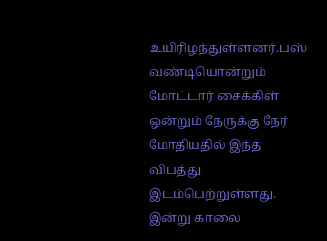உயிரிழந்துள்ளனர்.பஸ் வண்டியொன்றும் மோட்டார் சைக்கிள் ஒன்றும் நேருக்கு நேர் மோதியதில் இந்த விபத்து இடம்பெற்றுள்ளது. இன்று காலை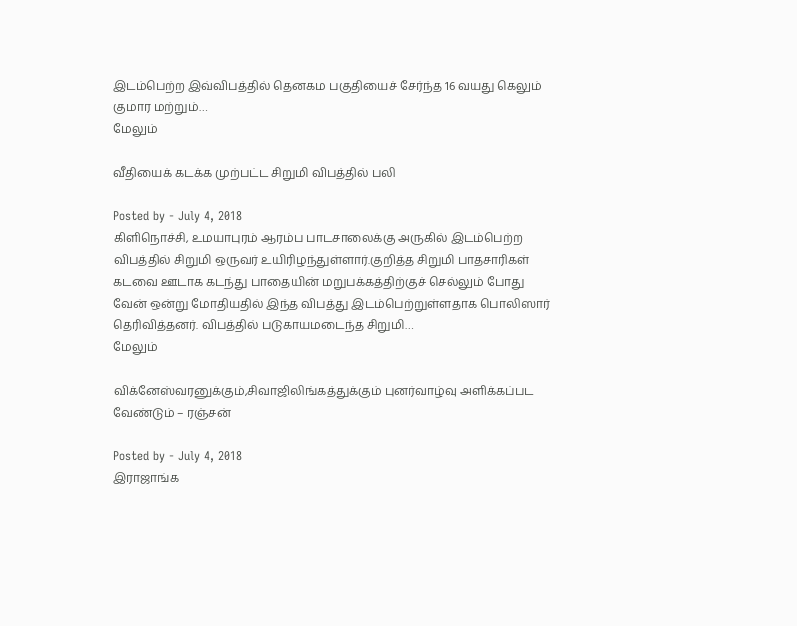இடம்பெற்ற இவ்விபத்தில் தெனகம பகுதியைச் சேர்ந்த 16 வயது கெலும் குமார மற்றும்…
மேலும்

வீதியைக் கடக்க முற்பட்ட சிறுமி விபத்தில் பலி

Posted by - July 4, 2018
கிளிநொச்சி, உமயாபுரம் ஆரம்ப பாடசாலைக்கு அருகில் இடம்பெற்ற விபத்தில் சிறுமி ஒருவர் உயிரிழந்துள்ளார்.குறித்த சிறுமி பாதசாரிகள் கடவை ஊடாக கடந்து பாதையின் மறுபக்கத்திற்குச் செல்லும் போது வேன் ஒன்று மோதியதில் இந்த விபத்து இடம்பெற்றுள்ளதாக பொலிஸார் தெரிவித்தனர். விபத்தில் படுகாயமடைந்த சிறுமி…
மேலும்

விக்னேஸ்வரனுக்கும்,சிவாஜிலிங்கத்துக்கும் புனர்வாழ்வு அளிக்கப்பட வேண்டும் – ரஞ்சன்

Posted by - July 4, 2018
இராஜாங்க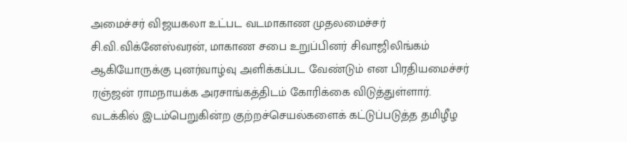அமைச்சர் விஜயகலா உட்பட வடமாகாண முதலமைச்சர் சி.வி.விக்னேஸ்வரன், மாகாண சபை உறுப்பினர் சிவாஜிலிங்கம் ஆகியோருக்கு புனர்வாழ்வு அளிக்கப்பட வேண்டும் என பிரதியமைச்சர் ரஞ்ஜன் ராமநாயக்க அரசாங்கத்திடம் கோரிக்கை விடுத்துள்ளார். வடக்கில் இடம்பெறுகின்ற குற்றச்செயல்களைக் கட்டுப்படுத்த தமிழீழ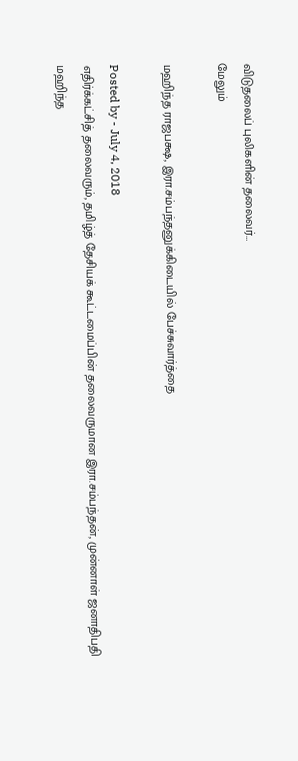விடுதலைப் புலிகளின் தலைவர்…
மேலும்

மஹிந்த ராஜபக்ஷ, இரா.சம்பந்தனுக்கிடையில் பேச்சுவார்த்தை

Posted by - July 4, 2018
எதிர்க்கட்சித் தலைவரும், தமிழ்த் தேசியக் கூட்டமைப்பின் தலைவருமான இரா.சம்பந்தன், முன்னாள் ஜனாதிபதி மஹிந்த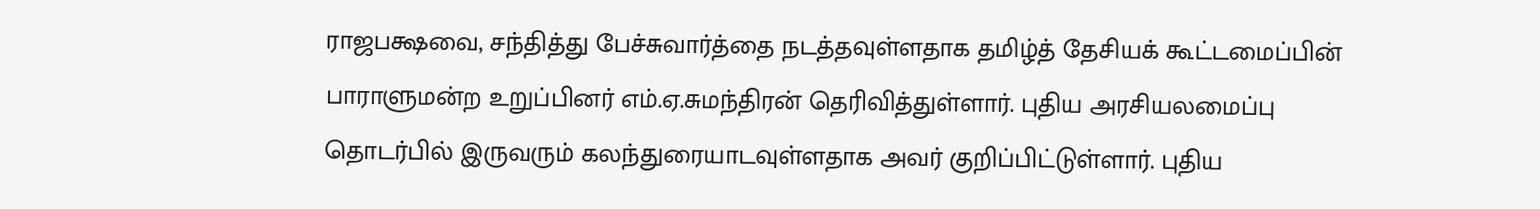ராஜபக்ஷவை, சந்தித்து பேச்சுவார்த்தை நடத்தவுள்ளதாக தமிழ்த் தேசியக் கூட்டமைப்பின் பாராளுமன்ற உறுப்பினர் எம்.ஏ.சுமந்திரன் தெரிவித்துள்ளார். புதிய அரசியலமைப்பு தொடர்பில் இருவரும் கலந்துரையாடவுள்ளதாக அவர் குறிப்பிட்டுள்ளார். புதிய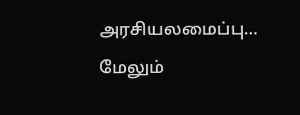அரசியலமைப்பு…
மேலும்